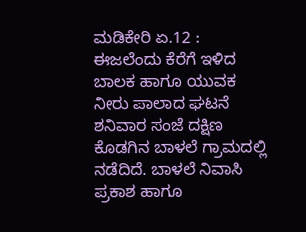ಮಡಿಕೇರಿ ಏ.12 : ಈಜಲೆಂದು ಕೆರೆಗೆ ಇಳಿದ ಬಾಲಕ ಹಾಗೂ ಯುವಕ ನೀರು ಪಾಲಾದ ಘಟನೆ ಶನಿವಾರ ಸಂಜೆ ದಕ್ಷಿಣ ಕೊಡಗಿನ ಬಾಳಲೆ ಗ್ರಾಮದಲ್ಲಿ ನಡೆದಿದೆ. ಬಾಳಲೆ ನಿವಾಸಿ ಪ್ರಕಾಶ ಹಾಗೂ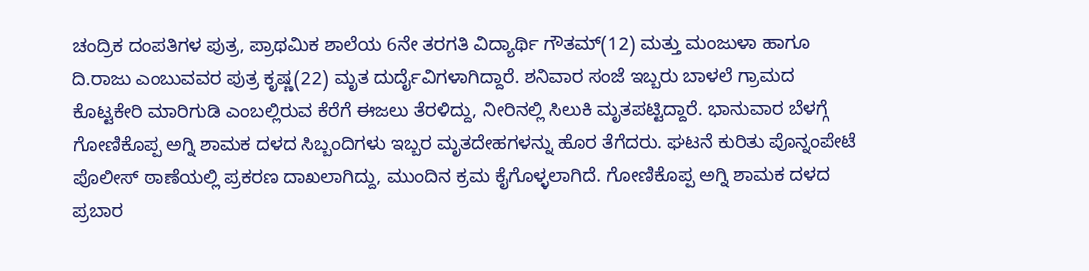ಚಂದ್ರಿಕ ದಂಪತಿಗಳ ಪುತ್ರ, ಪ್ರಾಥಮಿಕ ಶಾಲೆಯ 6ನೇ ತರಗತಿ ವಿದ್ಯಾರ್ಥಿ ಗೌತಮ್(12) ಮತ್ತು ಮಂಜುಳಾ ಹಾಗೂ ದಿ.ರಾಜು ಎಂಬುವವರ ಪುತ್ರ ಕೃಷ್ಣ(22) ಮೃತ ದುರ್ದೈವಿಗಳಾಗಿದ್ದಾರೆ. ಶನಿವಾರ ಸಂಜೆ ಇಬ್ಬರು ಬಾಳಲೆ ಗ್ರಾಮದ ಕೊಟ್ಟಕೇರಿ ಮಾರಿಗುಡಿ ಎಂಬಲ್ಲಿರುವ ಕೆರೆಗೆ ಈಜಲು ತೆರಳಿದ್ದು, ನೀರಿನಲ್ಲಿ ಸಿಲುಕಿ ಮೃತಪಟ್ಟಿದ್ದಾರೆ. ಭಾನುವಾರ ಬೆಳಗ್ಗೆ ಗೋಣಿಕೊಪ್ಪ ಅಗ್ನಿ ಶಾಮಕ ದಳದ ಸಿಬ್ಬಂದಿಗಳು ಇಬ್ಬರ ಮೃತದೇಹಗಳನ್ನು ಹೊರ ತೆಗೆದರು. ಘಟನೆ ಕುರಿತು ಪೊನ್ನಂಪೇಟೆ ಪೊಲೀಸ್ ಠಾಣೆಯಲ್ಲಿ ಪ್ರಕರಣ ದಾಖಲಾಗಿದ್ದು, ಮುಂದಿನ ಕ್ರಮ ಕೈಗೊಳ್ಳಲಾಗಿದೆ. ಗೋಣಿಕೊಪ್ಪ ಅಗ್ನಿ ಶಾಮಕ ದಳದ ಪ್ರಬಾರ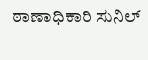ಠಾಣಾಧಿಕಾರಿ ಸುನಿಲ್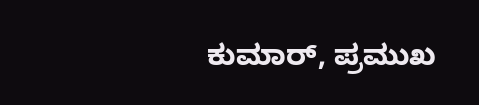ಕುಮಾರ್, ಪ್ರಮುಖ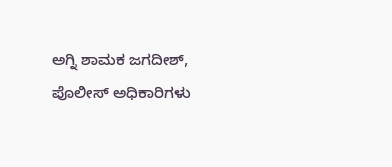ಅಗ್ನಿ ಶಾಮಕ ಜಗದೀಶ್, ಪೊಲೀಸ್ ಅಧಿಕಾರಿಗಳು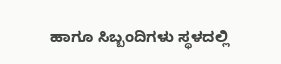ಹಾಗೂ ಸಿಬ್ಬಂದಿಗಳು ಸ್ಥಳದಲ್ಲಿ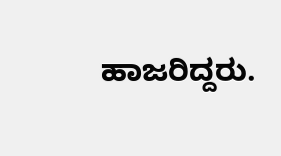ಹಾಜರಿದ್ದರು.